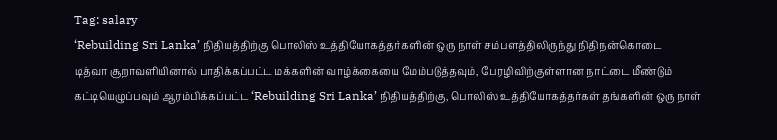Tag: salary
‘Rebuilding Sri Lanka’ நிதியத்திற்கு பொலிஸ் உத்தியோகத்தர்களின் ஒரு நாள் சம்பளத்திலிருந்து நிதிநன்கொடை
டித்வா சூறாவளியினால் பாதிக்கப்பட்ட மக்களின் வாழ்க்கையை மேம்படுத்தவும், பேரழிவிற்குள்ளான நாட்டை மீண்டும் கட்டியெழுப்பவும் ஆரம்பிக்கப்பட்ட ‘Rebuilding Sri Lanka’ நிதியத்திற்கு, பொலிஸ் உத்தியோகத்தர்கள் தங்களின் ஒரு நாள்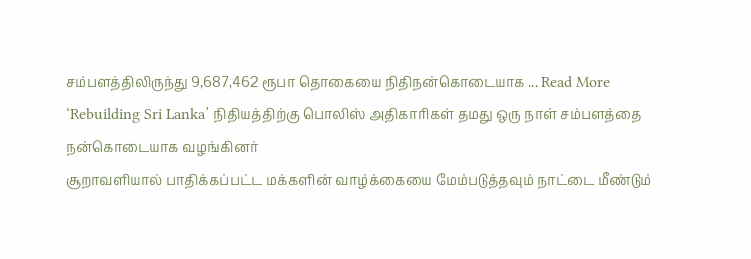சம்பளத்திலிருந்து 9,687,462 ரூபா தொகையை நிதிநன்கொடையாக ... Read More
‘Rebuilding Sri Lanka’ நிதியத்திற்கு பொலிஸ் அதிகாரிகள் தமது ஒரு நாள் சம்பளத்தை நன்கொடையாக வழங்கினர்
சூறாவளியால் பாதிக்கப்பட்ட மக்களின் வாழ்க்கையை மேம்படுத்தவும் நாட்டை மீண்டும்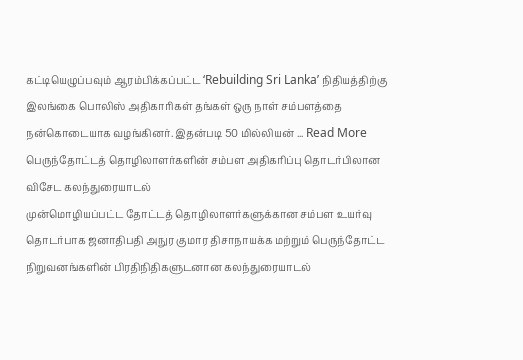கட்டியெழுப்பவும் ஆரம்பிக்கப்பட்ட ‘Rebuilding Sri Lanka’ நிதியத்திற்கு இலங்கை பொலிஸ் அதிகாரிகள் தங்கள் ஒரு நாள் சம்பளத்தை நன்கொடையாக வழங்கினர். இதன்படி 50 மில்லியன் ... Read More
பெருந்தோட்டத் தொழிலாளர்களின் சம்பள அதிகரிப்பு தொடர்பிலான விசேட கலந்துரையாடல்
முன்மொழியப்பட்ட தோட்டத் தொழிலாளர்களுக்கான சம்பள உயர்வு தொடர்பாக ஜனாதிபதி அநுர குமார திசாநாயக்க மற்றும் பெருந்தோட்ட நிறுவனங்களின் பிரதிநிதிகளுடனான கலந்துரையாடல்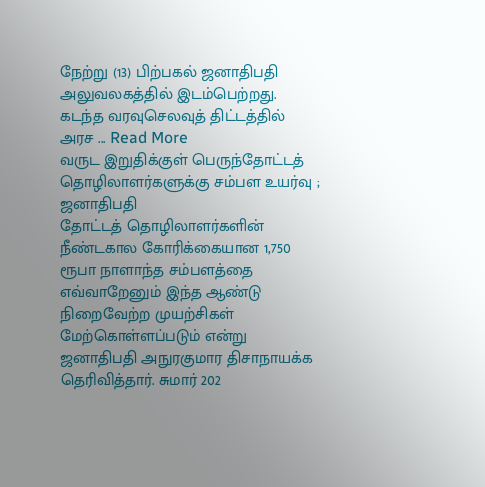நேற்று (13) பிற்பகல் ஜனாதிபதி அலுவலகத்தில் இடம்பெற்றது. கடந்த வரவுசெலவுத் திட்டத்தில் அரச ... Read More
வருட இறுதிக்குள் பெருந்தோட்டத் தொழிலாளர்களுக்கு சம்பள உயர்வு ; ஜனாதிபதி
தோட்டத் தொழிலாளர்களின் நீண்டகால கோரிக்கையான 1,750 ரூபா நாளாந்த சம்பளத்தை எவ்வாறேனும் இந்த ஆண்டு நிறைவேற்ற முயற்சிகள் மேற்கொள்ளப்படும் என்று ஜனாதிபதி அநுரகுமார திசாநாயக்க தெரிவித்தார். சுமார் 202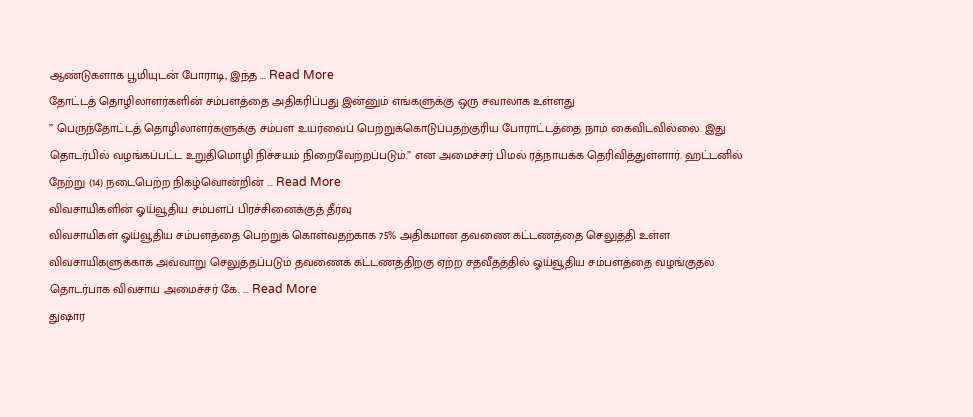ஆண்டுகளாக பூமியுடன் போராடி, இந்த ... Read More
தோட்டத் தொழிலாளர்களின் சம்பளத்தை அதிகரிப்பது இன்னும் எங்களுக்கு ஒரு சவாலாக உள்ளது
” பெருந்தோட்டத் தொழிலாளர்களுக்கு சம்பள உயர்வைப் பெற்றுக்கொடுப்பதற்குரிய போராட்டத்தை நாம் கைவிடவில்லை. இது தொடர்பில் வழங்கப்பட்ட உறுதிமொழி நிச்சயம் நிறைவேற்றப்படும்.” என அமைச்சர் பிமல் ரத்நாயக்க தெரிவித்துள்ளார். ஹட்டனில் நேற்று (14) நடைபெற்ற நிகழ்வொன்றின் ... Read More
விவசாயிகளின் ஓய்வூதிய சம்பளப் பிரச்சினைக்குத் தீர்வு
விவசாயிகள் ஓய்வூதிய சம்பளத்தை பெற்றுக் கொள்வதற்காக 75% அதிகமான தவணை கட்டணத்தை செலுத்தி உள்ள விவசாயிகளுக்காக அவ்வாறு செலுத்தப்படும் தவணைக் கட்டணத்திற்கு ஏற்ற சதவீதத்தில் ஓய்வூதிய சம்பளத்தை வழங்குதல் தொடர்பாக விவசாய அமைச்சர் கே. ... Read More
துஷார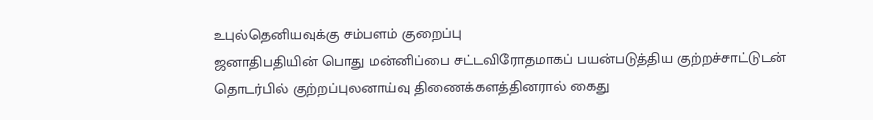உபுல்தெனியவுக்கு சம்பளம் குறைப்பு
ஜனாதிபதியின் பொது மன்னிப்பை சட்டவிரோதமாகப் பயன்படுத்திய குற்றச்சாட்டுடன் தொடர்பில் குற்றப்புலனாய்வு திணைக்களத்தினரால் கைது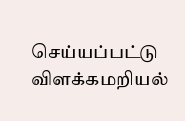செய்யப்பட்டு விளக்கமறியல்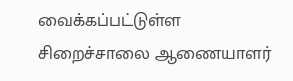வைக்கப்பட்டுள்ள சிறைச்சாலை ஆணையாளர்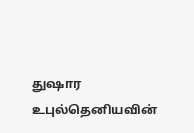துஷார உபுல்தெனியவின்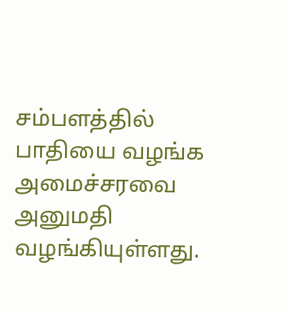சம்பளத்தில் பாதியை வழங்க அமைச்சரவை அனுமதி வழங்கியுள்ளது.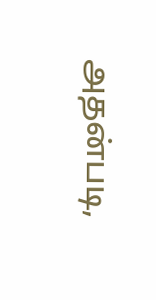அதன்படி,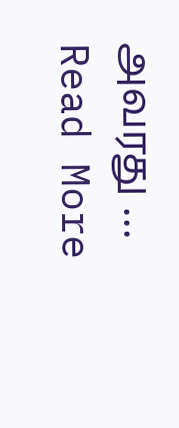அவரது ... Read More